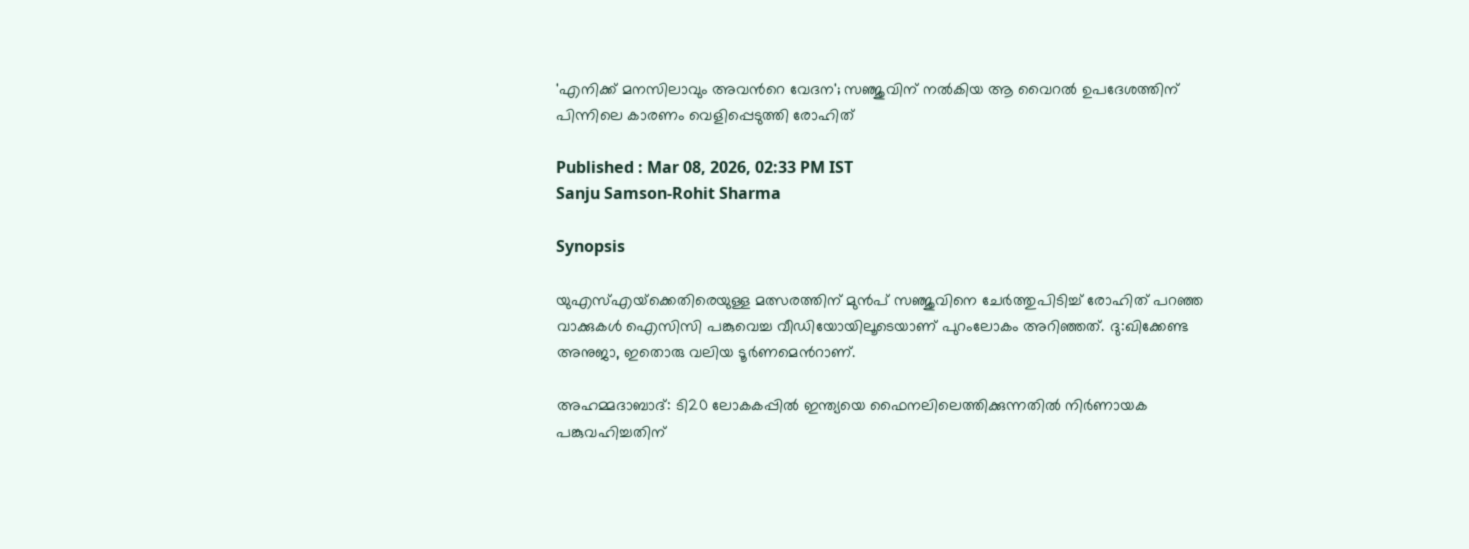'എനിക്ക് മനസിലാവും അവന്‍റെ വേദന'; സഞ്ജുവിന് നല്‍കിയ ആ വൈറൽ ഉപദേശത്തിന് പിന്നിലെ കാരണം വെളിപ്പെടുത്തി രോഹിത്

Published : Mar 08, 2026, 02:33 PM IST
Sanju Samson-Rohit Sharma

Synopsis

യുഎസ്എയ്‌ക്കെതിരെയുള്ള മത്സരത്തിന് മുൻപ് സഞ്ജുവിനെ ചേർത്തുപിടിച്ച് രോഹിത് പറഞ്ഞ വാക്കുകൾ ഐസിസി പങ്കുവെച്ച വീഡിയോയിലൂടെയാണ് പുറംലോകം അറിഞ്ഞത്. ദു:ഖിക്കേണ്ട അനുജാ, ഇതൊരു വലിയ ടൂർണമെന്‍റാണ്.

അഹമ്മദാബാദ്: ടി20 ലോകകപ്പിൽ ഇന്ത്യയെ ഫൈനലിലെത്തിക്കുന്നതില്‍ നിര്‍ണായക പങ്കുവഹിച്ചതിന്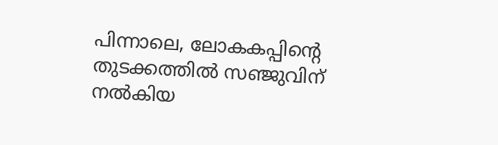പിന്നാലെ, ലോകകപ്പിന്‍റെ തുടക്കത്തിൽ സഞ്ജുവിന് നല്‍കിയ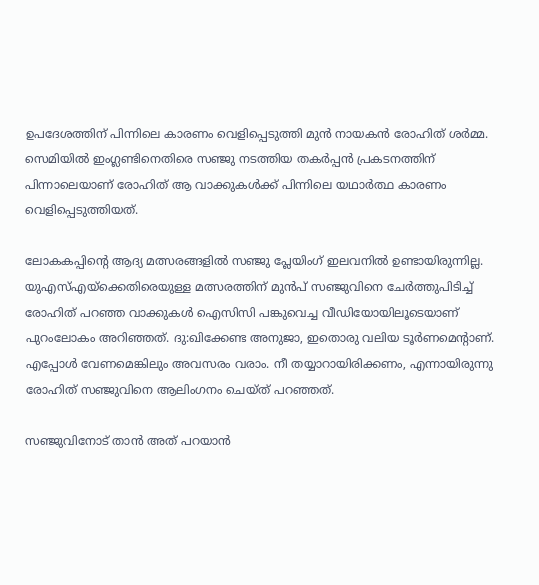ഉപദേശത്തിന് പിന്നിലെ കാരണം വെളിപ്പെടുത്തി മുന്‍ നായകന്‍ രോഹിത് ശർമ്മ. സെമിയിൽ ഇംഗ്ലണ്ടിനെതിരെ സഞ്ജു നടത്തിയ തകർപ്പൻ പ്രകടനത്തിന് പിന്നാലെയാണ് രോഹിത് ആ വാക്കുകൾക്ക് പിന്നിലെ യഥാർത്ഥ കാരണം വെളിപ്പെടുത്തിയത്.

ലോകകപ്പിന്‍റെ ആദ്യ മത്സരങ്ങളിൽ സഞ്ജു പ്ലേയിംഗ് ഇലവനിൽ ഉണ്ടായിരുന്നില്ല. യുഎസ്എയ്‌ക്കെതിരെയുള്ള മത്സരത്തിന് മുൻപ് സഞ്ജുവിനെ ചേർത്തുപിടിച്ച് രോഹിത് പറഞ്ഞ വാക്കുകൾ ഐസിസി പങ്കുവെച്ച വീഡിയോയിലൂടെയാണ് പുറംലോകം അറിഞ്ഞത്. ദു:ഖിക്കേണ്ട അനുജാ, ഇതൊരു വലിയ ടൂർണമെന്‍റാണ്. എപ്പോൾ വേണമെങ്കിലും അവസരം വരാം. നീ തയ്യാറായിരിക്കണം, എന്നായിരുന്നു രോഹിത് സഞ്ജുവിനെ ആലിംഗനം ചെയ്ത് പറഞ്ഞത്.

സഞ്ജുവിനോട് താൻ അത് പറയാൻ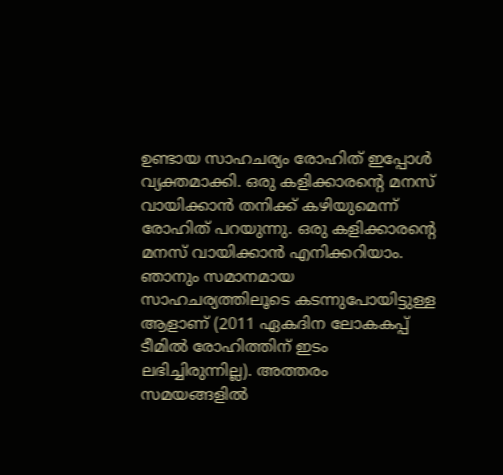ഉണ്ടായ സാഹചര്യം രോഹിത് ഇപ്പോൾ വ്യക്തമാക്കി. ഒരു കളിക്കാരന്‍റെ മനസ് വായിക്കാൻ തനിക്ക് കഴിയുമെന്ന് രോഹിത് പറയുന്നു. ഒരു കളിക്കാരന്‍റെ മനസ് വായിക്കാൻ എനിക്കറിയാം. ഞാനും സമാനമായ സാഹചര്യത്തിലൂടെ കടന്നുപോയിട്ടുള്ള ആളാണ് (2011 ഏകദിന ലോകകപ്പ് ടീമിൽ രോഹിത്തിന് ഇടം ലഭിച്ചിരുന്നില്ല). അത്തരം സമയങ്ങളിൽ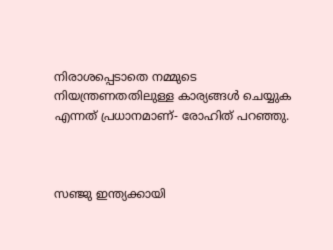നിരാശപ്പെടാതെ നമ്മുടെ നിയന്ത്രണതതിലുള്ള കാര്യങ്ങൾ ചെയ്യുക എന്നത് പ്രധാനമാണ്- രോഹിത് പറഞ്ഞു.



സഞ്ജു ഇന്ത്യക്കായി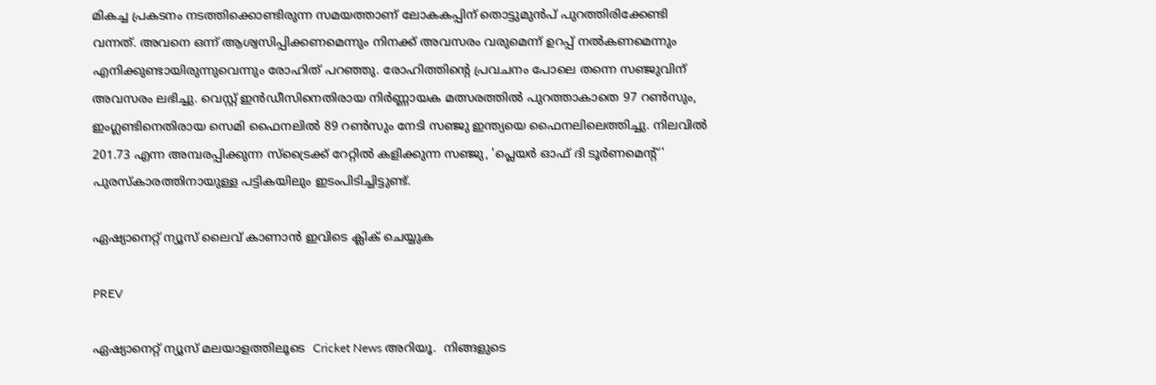മികച്ച പ്രകടനം നടത്തിക്കൊണ്ടിരുന്ന സമയത്താണ് ലോകകപ്പിന് തൊട്ടുമുൻപ് പുറത്തിരിക്കേണ്ടി വന്നത്. അവനെ ഒന്ന് ആശ്വസിപ്പിക്കണമെന്നും നിനക്ക് അവസരം വരുമെന്ന് ഉറപ്പ് നൽകണമെന്നും എനിക്കുണ്ടായിരുന്നുവെന്നും രോഹിത് പറഞ്ഞു. രോഹിത്തിന്‍റെ പ്രവചനം പോലെ തന്നെ സഞ്ജുവിന് അവസരം ലഭിച്ചു. വെസ്റ്റ് ഇൻഡീസിനെതിരായ നിർണ്ണായക മത്സരത്തിൽ പുറത്താകാതെ 97 റൺസും, ഇംഗ്ലണ്ടിനെതിരായ സെമി ഫൈനലിൽ 89 റൺസും നേടി സഞ്ജു ഇന്ത്യയെ ഫൈനലിലെത്തിച്ചു. നിലവിൽ 201.73 എന്ന അമ്പരപ്പിക്കുന്ന സ്ട്രൈക്ക് റേറ്റിൽ കളിക്കുന്ന സഞ്ജു, 'പ്ലെയർ ഓഫ് ദി ടൂർണമെന്‍റ്' പുരസ്കാരത്തിനായുള്ള പട്ടികയിലും ഇടംപിടിച്ചിട്ടുണ്ട്.

ഏഷ്യാനെറ്റ് ന്യൂസ് ലൈവ് കാണാന്‍ ഇവിടെ ക്ലിക് ചെയ്യുക

PREV

ഏഷ്യാനെറ്റ് ന്യൂസ് മലയാളത്തിലൂടെ  Cricket News അറിയൂ.  നിങ്ങളുടെ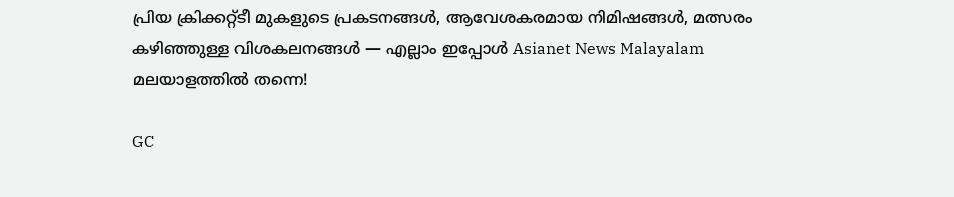പ്രിയ ക്രിക്കറ്റ്ടീ മുകളുടെ പ്രകടനങ്ങൾ, ആവേശകരമായ നിമിഷങ്ങൾ, മത്സരം കഴിഞ്ഞുള്ള വിശകലനങ്ങൾ — എല്ലാം ഇപ്പോൾ Asianet News Malayalam മലയാളത്തിൽ തന്നെ!

GC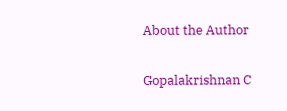About the Author

Gopalakrishnan C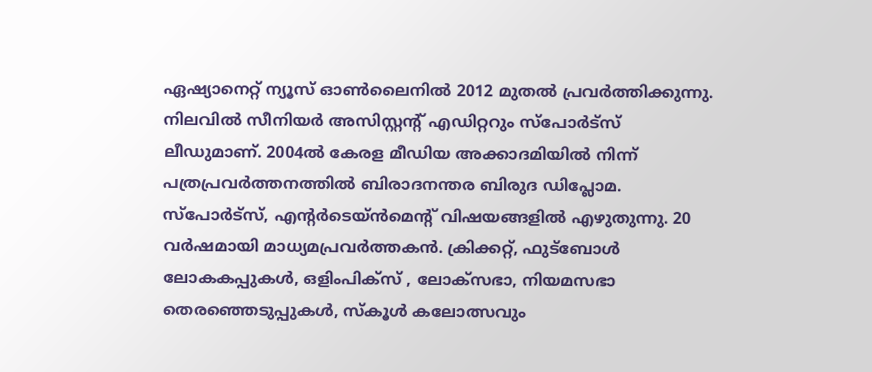ഏഷ്യാനെറ്റ് ന്യൂസ് ഓണ്‍ലൈനില്‍ 2012 മുതല്‍ പ്രവര്‍ത്തിക്കുന്നു. നിലവില്‍ സീനിയര്‍ അസിസ്റ്റന്‍റ് എഡിറ്ററും സ്പോർട്സ് ലീഡുമാണ്. 2004ൽ കേരള മീഡിയ അക്കാദമിയില്‍ നിന്ന് പത്രപ്രവര്‍ത്തനത്തില്‍ ബിരാദനന്തര ബിരുദ ഡിപ്ലോമ. സ്പോര്‍ട്സ്, എന്‍റര്‍ടെയ്ൻമെന്‍റ് വിഷയങ്ങളില്‍ എഴുതുന്നു. 20 വര്‍ഷമായി മാധ്യമപ്രവര്‍ത്തകൻ. ക്രിക്കറ്റ്, ഫുട്ബോള്‍ ലോകകപ്പുകൾ, ഒളിംപിക്സ് , ലോക്സഭാ, നിയമസഭാ തെരഞ്ഞെടുപ്പുകള്‍, സ്കൂള്‍ കലോത്സവും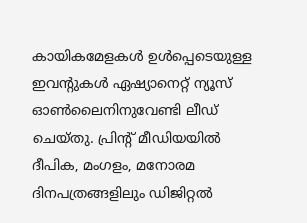കായികമേളകള്‍ ഉള്‍പ്പെടെയുള്ള ഇവന്‍റുകള്‍ ഏഷ്യാനെറ്റ് ന്യൂസ് ഓണ്‍ലൈനിനുവേണ്ടി ലീഡ് ചെയ്തു. പ്രിന്‍റ് മീഡിയയില്‍ ദീപിക, മംഗളം, മനോരമ ദിനപത്രങ്ങളിലും ഡിജിറ്റൽ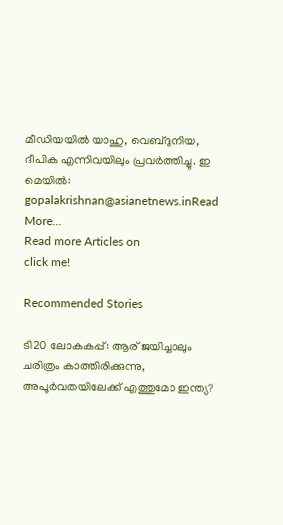മീഡിയയില്‍ യാഹു, വെബ്ദുനിയ, ദീപിക എന്നിവയിലും പ്രവര്‍ത്തിച്ചു. ഇ മെയില്‍: gopalakrishnan@asianetnews.inRead More...
Read more Articles on
click me!

Recommended Stories

ടി20 ലോകകപ്പ്: ആര് ജയിച്ചാലും ചരിത്രം കാത്തിരിക്കുന്നു, അപൂർവതയിലേക്ക് എത്തുമോ ഇന്ത്യ?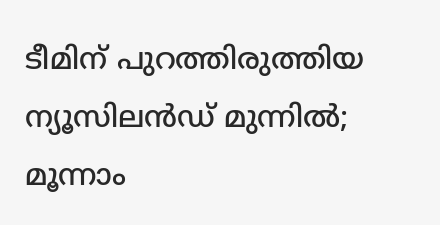ടീമിന് പുറത്തിരുത്തിയ ന്യൂസിലൻഡ് മുന്നില്‍; മൂന്നാം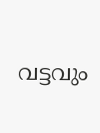വട്ടവും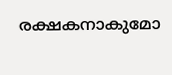രക്ഷകനാകുമോ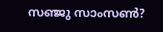സഞ്ജു സാംസണ്‍?